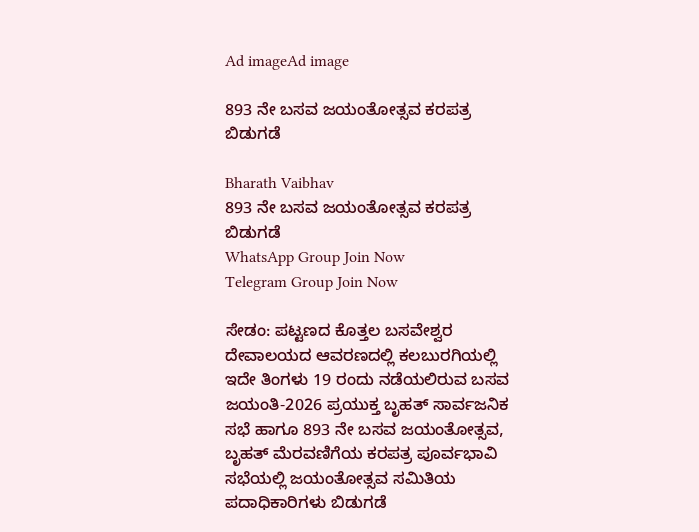Ad imageAd image

893 ನೇ ಬಸವ ಜಯಂತೋತ್ಸವ ಕರಪತ್ರ ಬಿಡುಗಡೆ

Bharath Vaibhav
893 ನೇ ಬಸವ ಜಯಂತೋತ್ಸವ ಕರಪತ್ರ ಬಿಡುಗಡೆ
WhatsApp Group Join Now
Telegram Group Join Now

ಸೇಡಂ: ಪಟ್ಟಣದ ಕೊತ್ತಲ ಬಸವೇಶ್ವರ ದೇವಾಲಯದ ಆವರಣದಲ್ಲಿ ಕಲಬುರಗಿಯಲ್ಲಿ ಇದೇ ತಿಂಗಳು 19 ರಂದು ನಡೆಯಲಿರುವ ಬಸವ ಜಯಂತಿ-2026 ಪ್ರಯುಕ್ತ ಬೃಹತ್ ಸಾರ್ವಜನಿಕ ಸಭೆ ಹಾಗೂ 893 ನೇ ಬಸವ ಜಯಂತೋತ್ಸವ, ಬೃಹತ್ ಮೆರವಣಿಗೆಯ ಕರಪತ್ರ ಪೂರ್ವಭಾವಿ ಸಭೆಯಲ್ಲಿ ಜಯಂತೋತ್ಸವ ಸಮಿತಿಯ ಪದಾಧಿಕಾರಿಗಳು ಬಿಡುಗಡೆ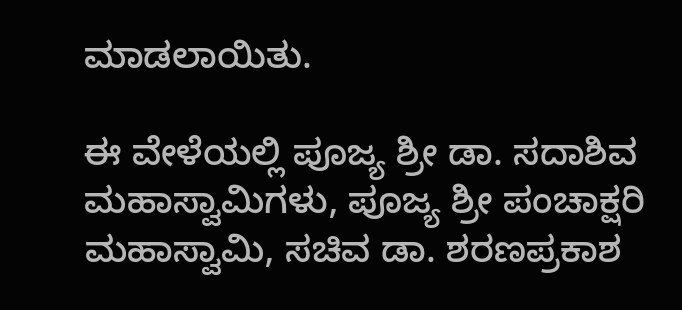ಮಾಡಲಾಯಿತು.

ಈ ವೇಳೆಯಲ್ಲಿ ಪೂಜ್ಯ ಶ್ರೀ ಡಾ. ಸದಾಶಿವ ಮಹಾಸ್ವಾಮಿಗಳು, ಪೂಜ್ಯ ಶ್ರೀ ಪಂಚಾಕ್ಷರಿ ಮಹಾಸ್ವಾಮಿ, ಸಚಿವ ಡಾ. ಶರಣಪ್ರಕಾಶ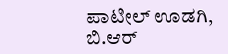ಪಾಟೀಲ್ ಊಡಗಿ, ಬಿ.ಆರ್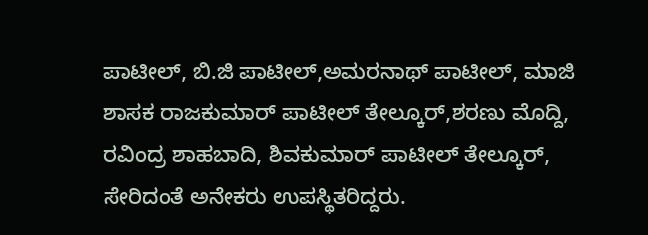ಪಾಟೀಲ್, ಬಿ.ಜಿ ಪಾಟೀಲ್,ಅಮರನಾಥ್ ಪಾಟೀಲ್, ಮಾಜಿ ಶಾಸಕ ರಾಜಕುಮಾರ್ ಪಾಟೀಲ್ ತೇಲ್ಕೂರ್,ಶರಣು ಮೊದ್ದಿ, ರವಿಂದ್ರ ಶಾಹಬಾದಿ, ಶಿವಕುಮಾರ್ ಪಾಟೀಲ್ ತೇಲ್ಕೂರ್, ಸೇರಿದಂತೆ ಅನೇಕರು ಉಪಸ್ಥಿತರಿದ್ದರು.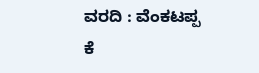ವರದಿ : ವೆಂಕಟಪ್ಪ ಕೆ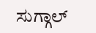ಸುಗ್ಗಾಲ್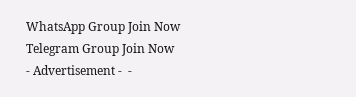WhatsApp Group Join Now
Telegram Group Join Now
- Advertisement -  -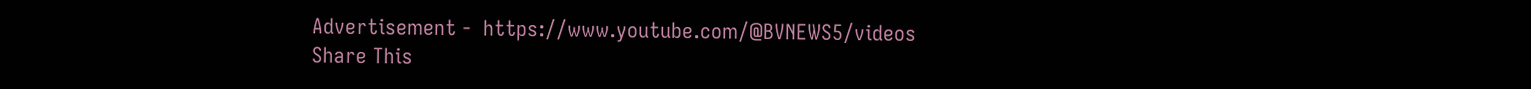Advertisement -  https://www.youtube.com/@BVNEWS5/videos
Share This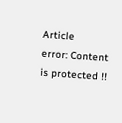Article
error: Content is protected !!